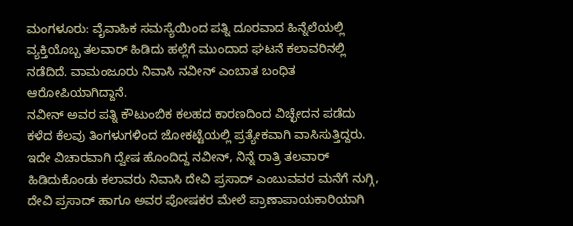ಮಂಗಳೂರು: ವೈವಾಹಿಕ ಸಮಸ್ಯೆಯಿಂದ ಪತ್ನಿ ದೂರವಾದ ಹಿನ್ನೆಲೆಯಲ್ಲಿ ವ್ಯಕ್ತಿಯೊಬ್ಬ ತಲವಾರ್ ಹಿಡಿದು ಹಲ್ಲೆಗೆ ಮುಂದಾದ ಘಟನೆ ಕಲಾವರಿನಲ್ಲಿ ನಡೆದಿದೆ. ವಾಮಂಜೂರು ನಿವಾಸಿ ನವೀನ್ ಎಂಬಾತ ಬಂಧಿತ ಆರೋಪಿಯಾಗಿದ್ದಾನೆ.
ನವೀನ್ ಅವರ ಪತ್ನಿ ಕೌಟುಂಬಿಕ ಕಲಹದ ಕಾರಣದಿಂದ ವಿಚ್ಛೇದನ ಪಡೆದು ಕಳೆದ ಕೆಲವು ತಿಂಗಳುಗಳಿಂದ ಜೋಕಟ್ಟೆಯಲ್ಲಿ ಪ್ರತ್ಯೇಕವಾಗಿ ವಾಸಿಸುತ್ತಿದ್ದರು. ಇದೇ ವಿಚಾರವಾಗಿ ದ್ವೇಷ ಹೊಂದಿದ್ದ ನವೀನ್, ನಿನ್ನೆ ರಾತ್ರಿ ತಲವಾರ್ ಹಿಡಿದುಕೊಂಡು ಕಲಾವರು ನಿವಾಸಿ ದೇವಿ ಪ್ರಸಾದ್ ಎಂಬುವವರ ಮನೆಗೆ ನುಗ್ಗಿ, ದೇವಿ ಪ್ರಸಾದ್ ಹಾಗೂ ಅವರ ಪೋಷಕರ ಮೇಲೆ ಪ್ರಾಣಾಪಾಯಕಾರಿಯಾಗಿ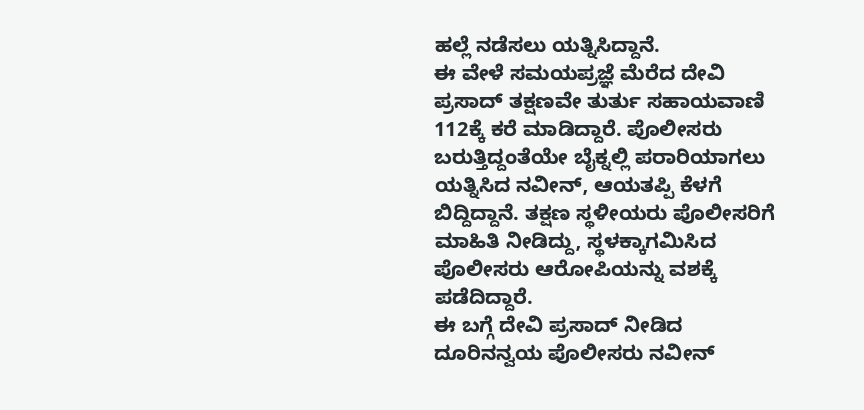ಹಲ್ಲೆ ನಡೆಸಲು ಯತ್ನಿಸಿದ್ದಾನೆ.
ಈ ವೇಳೆ ಸಮಯಪ್ರಜ್ಞೆ ಮೆರೆದ ದೇವಿ ಪ್ರಸಾದ್ ತಕ್ಷಣವೇ ತುರ್ತು ಸಹಾಯವಾಣಿ 112ಕ್ಕೆ ಕರೆ ಮಾಡಿದ್ದಾರೆ. ಪೊಲೀಸರು ಬರುತ್ತಿದ್ದಂತೆಯೇ ಬೈಕ್ನಲ್ಲಿ ಪರಾರಿಯಾಗಲು ಯತ್ನಿಸಿದ ನವೀನ್, ಆಯತಪ್ಪಿ ಕೆಳಗೆ ಬಿದ್ದಿದ್ದಾನೆ. ತಕ್ಷಣ ಸ್ಥಳೀಯರು ಪೊಲೀಸರಿಗೆ ಮಾಹಿತಿ ನೀಡಿದ್ದು, ಸ್ಥಳಕ್ಕಾಗಮಿಸಿದ ಪೊಲೀಸರು ಆರೋಪಿಯನ್ನು ವಶಕ್ಕೆ ಪಡೆದಿದ್ದಾರೆ.
ಈ ಬಗ್ಗೆ ದೇವಿ ಪ್ರಸಾದ್ ನೀಡಿದ ದೂರಿನನ್ವಯ ಪೊಲೀಸರು ನವೀನ್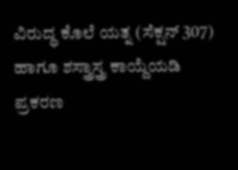ವಿರುದ್ಧ ಕೊಲೆ ಯತ್ನ (ಸೆಕ್ಷನ್ 307) ಹಾಗೂ ಶಸ್ತ್ರಾಸ್ತ್ರ ಕಾಯ್ದೆಯಡಿ ಪ್ರಕರಣ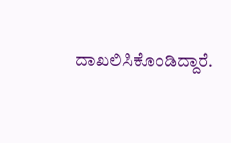ದಾಖಲಿಸಿಕೊಂಡಿದ್ದಾರೆ.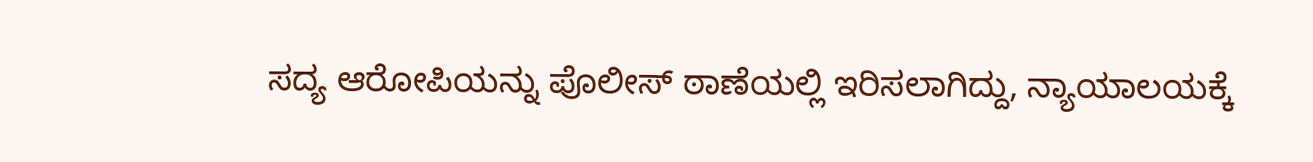ಸದ್ಯ ಆರೋಪಿಯನ್ನು ಪೊಲೀಸ್ ಠಾಣೆಯಲ್ಲಿ ಇರಿಸಲಾಗಿದ್ದು, ನ್ಯಾಯಾಲಯಕ್ಕೆ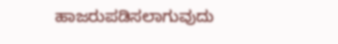ಹಾಜರುಪಡಿಸಲಾಗುವುದು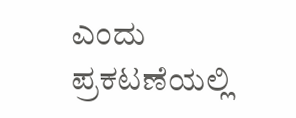ಎಂದು ಪ್ರಕಟಣೆಯಲ್ಲಿ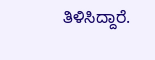ತಿಳಿಸಿದ್ದಾರೆ.